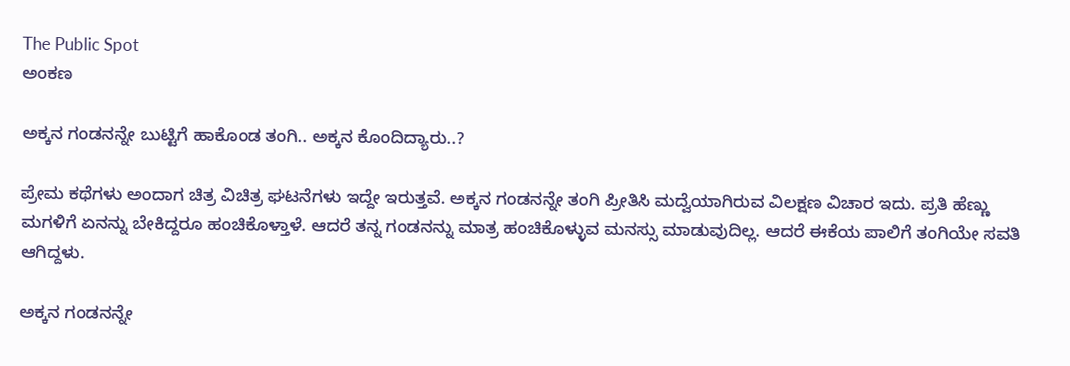The Public Spot
ಅಂಕಣ

ಅಕ್ಕನ ಗಂಡನನ್ನೇ ಬುಟ್ಟಿಗೆ ಹಾಕೊಂಡ ತಂಗಿ.. ಅಕ್ಕನ ಕೊಂದಿದ್ಯಾರು..?

ಪ್ರೇಮ ಕಥೆಗಳು ಅಂದಾಗ ಚಿತ್ರ ವಿಚಿತ್ರ ಘಟನೆಗಳು ಇದ್ದೇ ಇರುತ್ತವೆ. ಅಕ್ಕನ ಗಂಡನನ್ನೇ ತಂಗಿ ಪ್ರೀತಿಸಿ ಮದ್ವೆಯಾಗಿರುವ ವಿಲಕ್ಷಣ ವಿಚಾರ ಇದು. ಪ್ರತಿ ಹೆಣ್ಣು ಮಗಳಿಗೆ ಏನನ್ನು ಬೇಕಿದ್ದರೂ ಹಂಚಿಕೊಳ್ತಾಳೆ. ಆದರೆ ತನ್ನ ಗಂಡನನ್ನು ಮಾತ್ರ ಹಂಚಿಕೊಳ್ಳುವ ಮನಸ್ಸು ಮಾಡುವುದಿಲ್ಲ. ಆದರೆ ಈಕೆಯ ಪಾಲಿಗೆ ತಂಗಿಯೇ ಸವತಿ ಆಗಿದ್ದಳು.

ಅಕ್ಕನ ಗಂಡನನ್ನೇ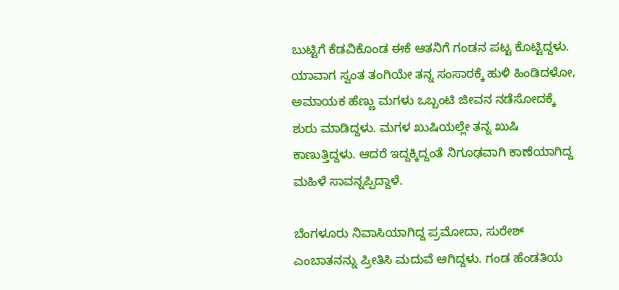ಬುಟ್ಟಿಗೆ ಕೆಡವಿಕೊಂಡ ಈಕೆ ಆತನಿಗೆ ಗಂಡನ ಪಟ್ಟ ಕೊಟ್ಟಿದ್ದಳು. ಯಾವಾಗ ಸ್ವಂತ ತಂಗಿಯೇ ತನ್ನ ಸಂಸಾರಕ್ಕೆ ಹುಳಿ ಹಿಂಡಿದಳೋ, ಅಮಾಯಕ ಹೆಣ್ಣು ಮಗಳು ಒಬ್ಬಂಟಿ ಜೀವನ ನಡೆಸೋದಕ್ಕೆ ಶುರು ಮಾಡಿದ್ದಳು. ಮಗಳ ಖುಷಿಯಲ್ಲೇ ತನ್ನ ಖುಷಿ ಕಾಣುತ್ತಿದ್ದಳು. ಆದರೆ ಇದ್ದಕ್ಕಿದ್ದಂತೆ ನಿಗೂಢವಾಗಿ ಕಾಣೆಯಾಗಿದ್ದ ಮಹಿಳೆ ಸಾವನ್ನಪ್ಪಿದ್ದಾಳೆ.

ಬೆಂಗಳೂರು ನಿವಾಸಿಯಾಗಿದ್ದ ಪ್ರಮೋದಾ, ಸುರೇಶ್‌ ಎಂಬಾತನನ್ನು ಪ್ರೀತಿಸಿ ಮದುವೆ ಆಗಿದ್ದಳು. ಗಂಡ ಹೆಂಡತಿಯ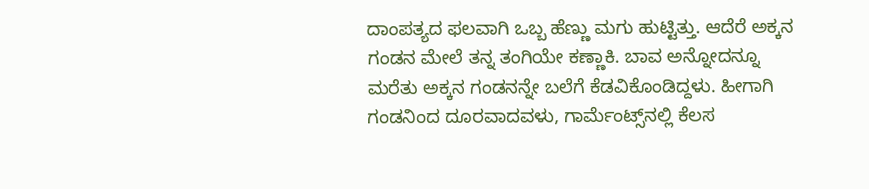ದಾಂಪತ್ಯದ ಫಲವಾಗಿ ಒಬ್ಬ ಹೆಣ್ಣು ಮಗು ಹುಟ್ಟಿತ್ತು. ಆದೆರೆ ಅಕ್ಕನ ಗಂಡನ ಮೇಲೆ ತನ್ನ ತಂಗಿಯೇ ಕಣ್ಣಾಕಿ. ಬಾವ ಅನ್ನೋದನ್ನೂ ಮರೆತು ಅಕ್ಕನ ಗಂಡನನ್ನೇ ಬಲೆಗೆ ಕೆಡವಿಕೊಂಡಿದ್ದಳು. ಹೀಗಾಗಿ ಗಂಡನಿಂದ ದೂರವಾದವಳು, ಗಾರ್ಮೆಂಟ್ಸ್‌ನಲ್ಲಿ ಕೆಲಸ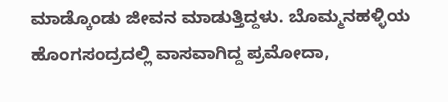ಮಾಡ್ಕೊಂಡು ಜೀವನ ಮಾಡುತ್ತಿದ್ದಳು. ಬೊಮ್ಮನಹಳ್ಳಿಯ ಹೊಂಗಸಂದ್ರದಲ್ಲಿ ವಾಸವಾಗಿದ್ದ ಪ್ರಮೋದಾ,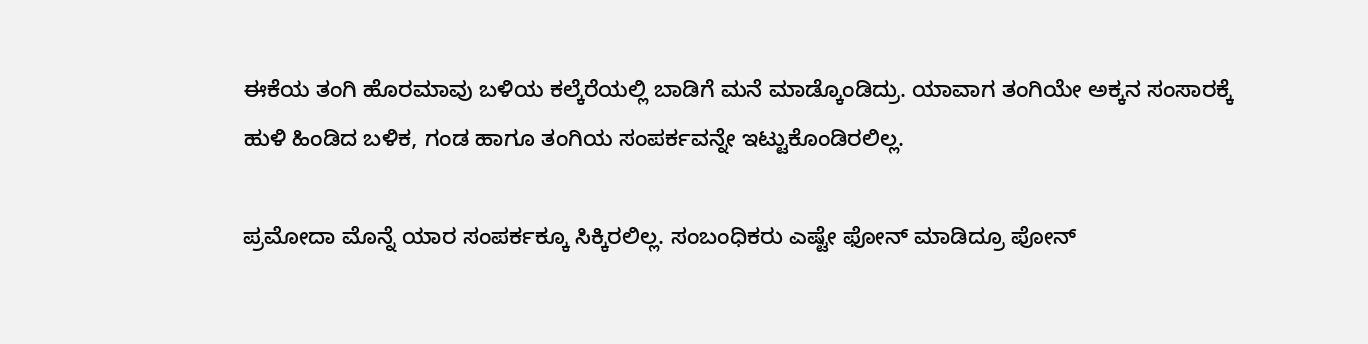ಈಕೆಯ ತಂಗಿ ಹೊರಮಾವು ಬಳಿಯ ಕಲ್ಕೆರೆಯಲ್ಲಿ ಬಾಡಿಗೆ ಮನೆ ಮಾಡ್ಕೊಂಡಿದ್ರು. ಯಾವಾಗ ತಂಗಿಯೇ ಅಕ್ಕನ ಸಂಸಾರಕ್ಕೆ ಹುಳಿ ಹಿಂಡಿದ ಬಳಿಕ, ಗಂಡ ಹಾಗೂ ತಂಗಿಯ ಸಂಪರ್ಕವನ್ನೇ ಇಟ್ಟುಕೊಂಡಿರಲಿಲ್ಲ.

ಪ್ರಮೋದಾ ಮೊನ್ನೆ ಯಾರ ಸಂಪರ್ಕಕ್ಕೂ ಸಿಕ್ಕಿರಲಿಲ್ಲ. ಸಂಬಂಧಿಕರು ಎಷ್ಟೇ ಫೋನ್‌ ಮಾಡಿದ್ರೂ ಪೋನ್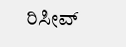ರಿಸೀವ್‌‌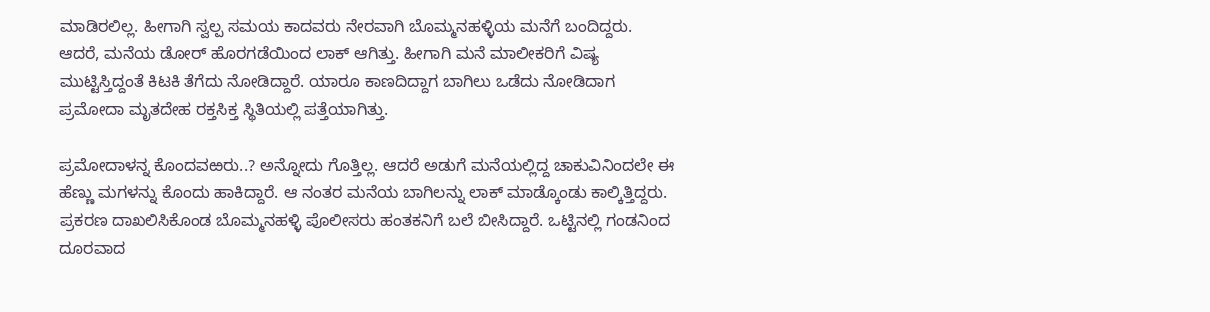ಮಾಡಿರಲಿಲ್ಲ. ಹೀಗಾಗಿ ಸ್ವಲ್ಪ ಸಮಯ ಕಾದವರು ನೇರವಾಗಿ ಬೊಮ್ಮನಹಳ್ಳಿಯ ಮನೆಗೆ ಬಂದಿದ್ದರು. ಆದರೆ, ಮನೆಯ ಡೋರ್ ಹೊರಗಡೆಯಿಂದ ಲಾಕ್ ಆಗಿತ್ತು. ಹೀಗಾಗಿ ಮನೆ ಮಾಲೀಕರಿಗೆ ವಿಷ್ಯ ಮುಟ್ಟಿಸ್ತಿದ್ದಂತೆ ಕಿಟಕಿ ತೆಗೆದು ನೋಡಿದ್ದಾರೆ. ಯಾರೂ ಕಾಣದಿದ್ದಾಗ ಬಾಗಿಲು ಒಡೆದು ನೋಡಿದಾಗ ಪ್ರಮೋದಾ ಮೃತದೇಹ ರಕ್ತಸಿಕ್ತ ಸ್ಥಿತಿಯಲ್ಲಿ ಪತ್ತೆಯಾಗಿತ್ತು.

ಪ್ರಮೋದಾಳನ್ನ ಕೊಂದವಱರು..? ಅನ್ನೋದು ಗೊತ್ತಿಲ್ಲ. ಆದರೆ ಅಡುಗೆ ಮನೆಯಲ್ಲಿದ್ದ ಚಾಕುವಿನಿಂದಲೇ ಈ ಹೆಣ್ಣು ಮಗಳನ್ನು ಕೊಂದು ಹಾಕಿದ್ದಾರೆ. ಆ ನಂತರ ಮನೆಯ ಬಾಗಿಲನ್ನು ಲಾಕ್‌ ಮಾಡ್ಕೊಂಡು ಕಾಲ್ಕಿತ್ತಿದ್ದರು. ಪ್ರಕರಣ ದಾಖಲಿಸಿಕೊಂಡ ಬೊಮ್ಮನಹಳ್ಳಿ ಪೊಲೀಸರು ಹಂತಕನಿಗೆ ಬಲೆ ಬೀಸಿದ್ದಾರೆ. ಒಟ್ಟಿನಲ್ಲಿ ಗಂಡನಿಂದ ದೂರವಾದ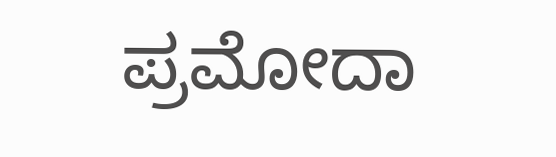ಪ್ರಮೋದಾ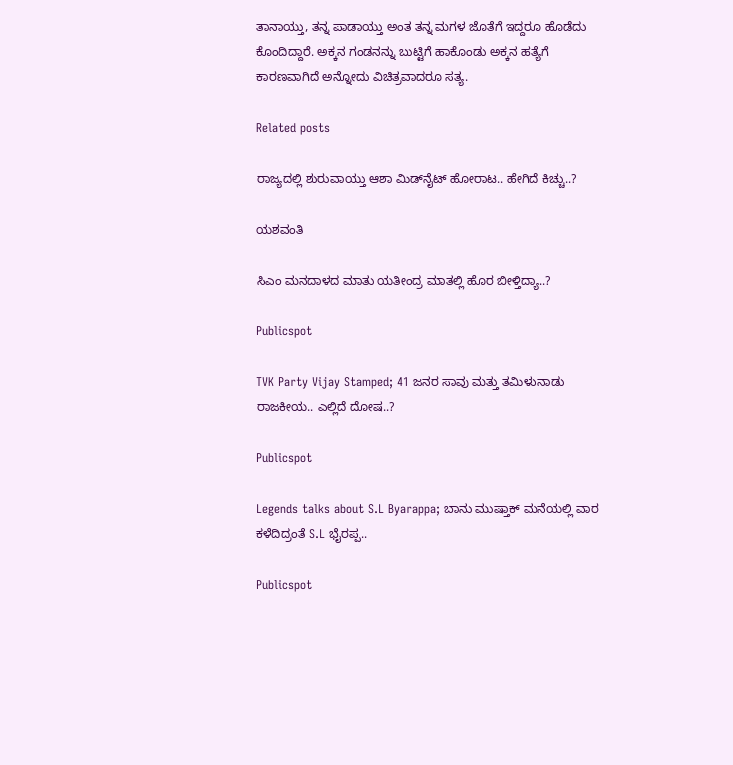ತಾನಾಯ್ತು, ತನ್ನ ಪಾಡಾಯ್ತು ಅಂತ ತನ್ನ ಮಗಳ ಜೊತೆಗೆ ಇದ್ದರೂ ಹೊಡೆದು ಕೊಂದಿದ್ದಾರೆ. ಅಕ್ಕನ ಗಂಡನನ್ನು ಬುಟ್ಟಿಗೆ ಹಾಕೊಂಡು ಅಕ್ಕನ ಹತ್ಯೆಗೆ ಕಾರಣವಾಗಿದೆ ಅನ್ನೋದು ವಿಚಿತ್ರವಾದರೂ ಸತ್ಯ.

Related posts

ರಾಜ್ಯದಲ್ಲಿ ಶುರುವಾಯ್ತು ಆಶಾ ಮಿಡ್‌ನೈಟ್‌ ಹೋರಾಟ.. ಹೇಗಿದೆ ಕಿಚ್ಚು..?

ಯಶವಂತಿ

ಸಿಎಂ ಮನದಾಳದ ಮಾತು ಯತೀಂದ್ರ ಮಾತಲ್ಲಿ ಹೊರ ಬೀಳ್ತಿದ್ಯಾ..?

Publicspot

TVK Party Vijay Stamped; 41 ಜನರ ಸಾವು ಮತ್ತು ತಮಿಳುನಾಡು ರಾಜಕೀಯ.. ಎಲ್ಲಿದೆ ದೋಷ..?

Publicspot

Legends talks about S.L Byarappa; ಬಾನು ಮುಷ್ತಾಕ್‌ ಮನೆಯಲ್ಲಿ ವಾರ ಕಳೆದಿದ್ರಂತೆ S.L ಭೈರಪ್ಪ..

Publicspot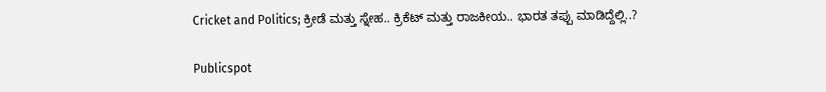Cricket and Politics; ಕ್ರೀಡೆ ಮತ್ತು ಸ್ನೇಹ.. ಕ್ರಿಕೆಟ್ ಮತ್ತು ರಾಜಕೀಯ.. ಭಾರತ ತಪ್ಪು ಮಾಡಿದ್ದೆಲ್ಲಿ..?

Publicspot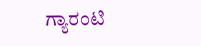ಗ್ಯಾರಂಟಿ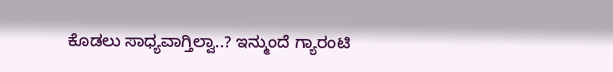ಕೊಡಲು ಸಾಧ್ಯವಾಗ್ತಿಲ್ವಾ..? ಇನ್ಮುಂದೆ ಗ್ಯಾರಂಟಿ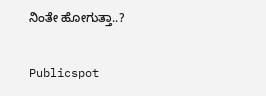ನಿಂತೇ ಹೋಗುತ್ತಾ..?

Publicspot